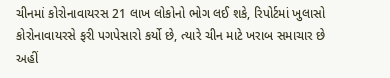ચીનમાં કોરોનાવાયરસ 21 લાખ લોકોનો ભોગ લઈ શકે, રિપોર્ટમાં ખુલાસો
કોરોનાવાયરસે ફરી પગપેસારો કર્યો છે, ત્યારે ચીન માટે ખરાબ સમાચાર છે અહીં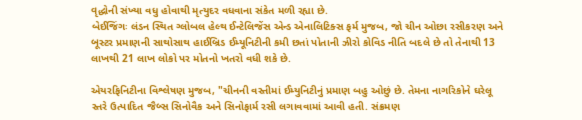વૃદ્ધોની સંખ્યા વધુ હોવાથી મૃત્યુદર વધવાના સંકેત મળી રહ્યા છે.
બેઈજિંગઃ લંડન સ્થિત ગ્લોબલ હેલ્થ ઈન્ટેલિજેંસ એન્ડ એનાલિટિક્સ ફર્મ મુજબ, જો ચીન ઓછા રસીકરણ અને બૂસ્ટર પ્રમાણની સાથોસાથ હાઈબ્રિડ ઈમ્યૂનિટીની કમી છતાં પોતાની ઝીરો કોવિડ નીતિ બદલે છે તો તેનાથી 13 લાખથી 21 લાખ લોકો પર મોતનો ખતરો વધી શકે છે.

એયરફિનિટીના વિશ્લેષણ મુજબ, "ચીનની વસ્તીમાં ઈમ્યુનિટીનું પ્રમાણ બહુ ઓછું છે. તેમના નાગરિકોને ઘરેલૂ સ્તરે ઉત્પાદિત જૈબ્સ સિનોવૈક અને સિનોફાર્મ રસી લગાવવામાં આવી હતી. સંક્રમણ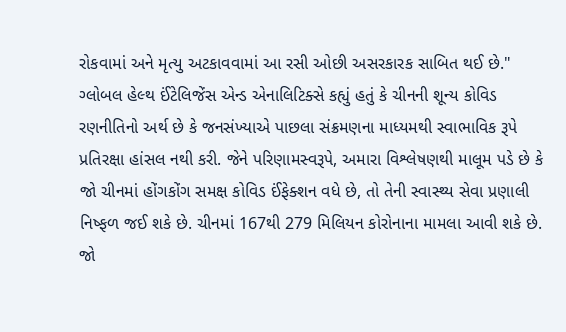રોકવામાં અને મૃત્યુ અટકાવવામાં આ રસી ઓછી અસરકારક સાબિત થઈ છે."
ગ્લોબલ હેલ્થ ઈંટેલિજેંસ એન્ડ એનાલિટિક્સે કહ્યું હતું કે ચીનની શૂન્ય કોવિડ રણનીતિનો અર્થ છે કે જનસંખ્યાએ પાછલા સંક્રમણના માધ્યમથી સ્વાભાવિક રૂપે પ્રતિરક્ષા હાંસલ નથી કરી. જેને પરિણામસ્વરૂપે, અમારા વિશ્લેષણથી માલૂમ પડે છે કે જો ચીનમાં હોંગકોંગ સમક્ષ કોવિડ ઈંફેક્શન વધે છે, તો તેની સ્વાસ્થ્ય સેવા પ્રણાલી નિષ્ફળ જઈ શકે છે. ચીનમાં 167થી 279 મિલિયન કોરોનાના મામલા આવી શકે છે. જો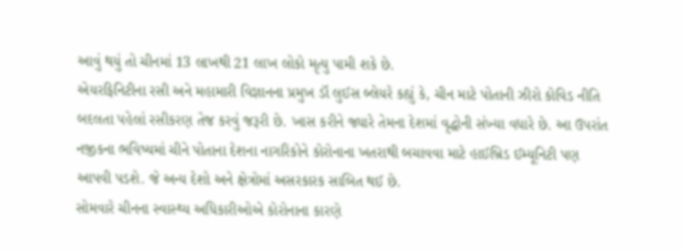આવું થયું તો ચીનમાં 13 લાખથી 21 લાખ લોકો મૃત્યુ પામી શકે છે.
એયરફિનિટીના રસી અને મહામારી વિજ્ઞાનના પ્રમુખ ડૉ લુઈસ બ્લેયરે કહ્યું કે, ચીન માટે પોતાની ઝીરો કોવિડ નીતિ બદલતા પહેલાં રસીકરણ તેજ કરવું જરૂરી છે. ખાસ કરીને જ્યારે તેમના દેશમાં વૃદ્ધોની સંખ્યા વધારે છે. આ ઉપરાંત નજીકના ભવિષ્યમાં ચીને પોતાના દેશના નાગરિકોને કોરોનાના ખતરાથી બચાવવા માટે હાઈબ્રિડ ઈમ્યૂનિટી પણ આપવી પડશે. જે અન્ય દેશો અને ક્ષેત્રોમાં અસરકારક સાબિત થઈ છે.
સોમવારે ચીનના સ્વાસ્થ્ય અધિકારીઓએ કોરોનાના કારણે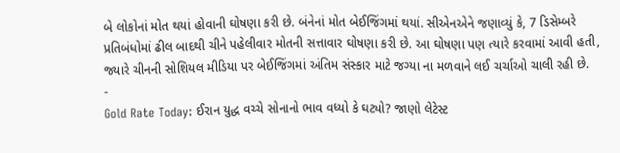બે લોકોનાં મોત થયાં હોવાની ઘોષણા કરી છે. બંનેનાં મોત બેઈજિંગમાં થયાં. સીએનએને જણાવ્યું કે, 7 ડિસેમ્બરે પ્રતિબંધોમાં ઢીલ બાદથી ચીને પહેલીવાર મોતની સત્તાવાર ઘોષણા કરી છે. આ ઘોષણા પણ ત્યારે કરવામાં આવી હતી, જ્યારે ચીનની સોશિયલ મીડિયા પર બેઈજિંગમાં અંતિમ સંસ્કાર માટે જગ્યા ના મળવાને લઈ ચર્ચાઓ ચાલી રહી છે.
-
Gold Rate Today: ઈરાન યુદ્ધ વચ્ચે સોનાનો ભાવ વધ્યો કે ઘટ્યો? જાણો લેટેસ્ટ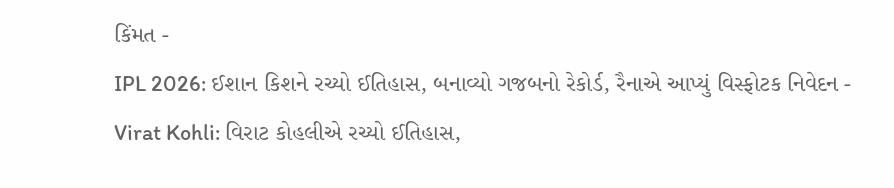કિંમત -
IPL 2026: ઈશાન કિશને રચ્યો ઈતિહાસ, બનાવ્યો ગજબનો રેકોર્ડ, રૈનાએ આપ્યું વિસ્ફોટક નિવેદન -
Virat Kohli: વિરાટ કોહલીએ રચ્યો ઈતિહાસ,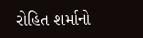રોહિત શર્માનો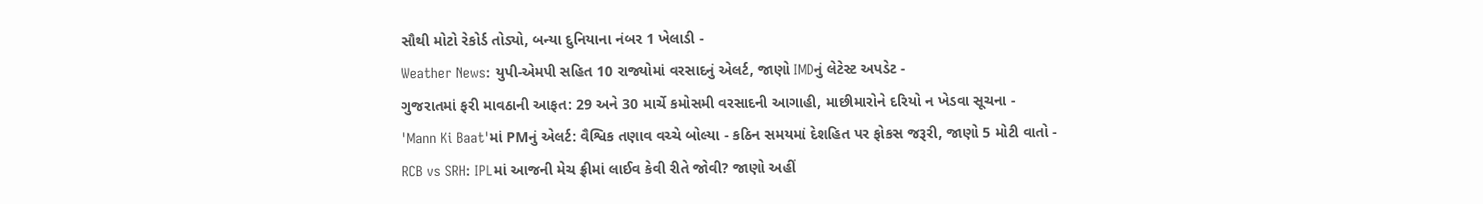સૌથી મોટો રેકોર્ડ તોડ્યો, બન્યા દુનિયાના નંબર 1 ખેલાડી -
Weather News: યુપી-એમપી સહિત 10 રાજ્યોમાં વરસાદનું એલર્ટ, જાણો IMDનું લેટેસ્ટ અપડેટ -
ગુજરાતમાં ફરી માવઠાની આફત: 29 અને 30 માર્ચે કમોસમી વરસાદની આગાહી, માછીમારોને દરિયો ન ખેડવા સૂચના -
'Mann Ki Baat'માં PMનું એલર્ટ: વૈશ્વિક તણાવ વચ્ચે બોલ્યા - કઠિન સમયમાં દેશહિત પર ફોકસ જરૂરી, જાણો 5 મોટી વાતો -
RCB vs SRH: IPLમાં આજની મેચ ફ્રીમાં લાઈવ કેવી રીતે જોવી? જાણો અહીં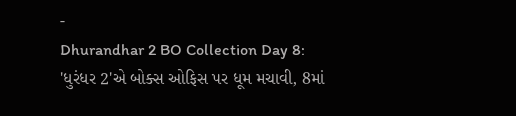-
Dhurandhar 2 BO Collection Day 8: 'ધુરંધર 2'એ બોક્સ ઓફિસ પર ધૂમ મચાવી, 8માં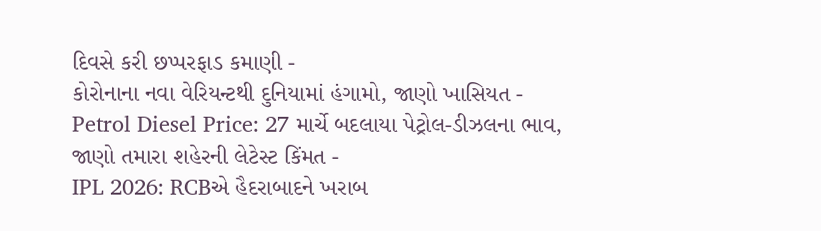દિવસે કરી છપ્પરફાડ કમાણી -
કોરોનાના નવા વેરિયન્ટથી દુનિયામાં હંગામો, જાણો ખાસિયત -
Petrol Diesel Price: 27 માર્ચે બદલાયા પેટ્રોલ-ડીઝલના ભાવ, જાણો તમારા શહેરની લેટેસ્ટ કિંમત -
IPL 2026: RCBએ હૈદરાબાદને ખરાબ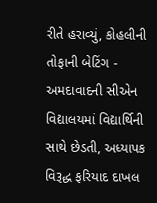રીતે હરાવ્યું, કોહલીની તોફાની બેટિંગ -
અમદાવાદની સીએન વિદ્યાલયમાં વિદ્યાર્થિની સાથે છેડતી, અધ્યાપક વિરૂદ્ધ ફરિયાદ દાખલ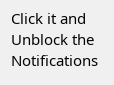Click it and Unblock the Notifications